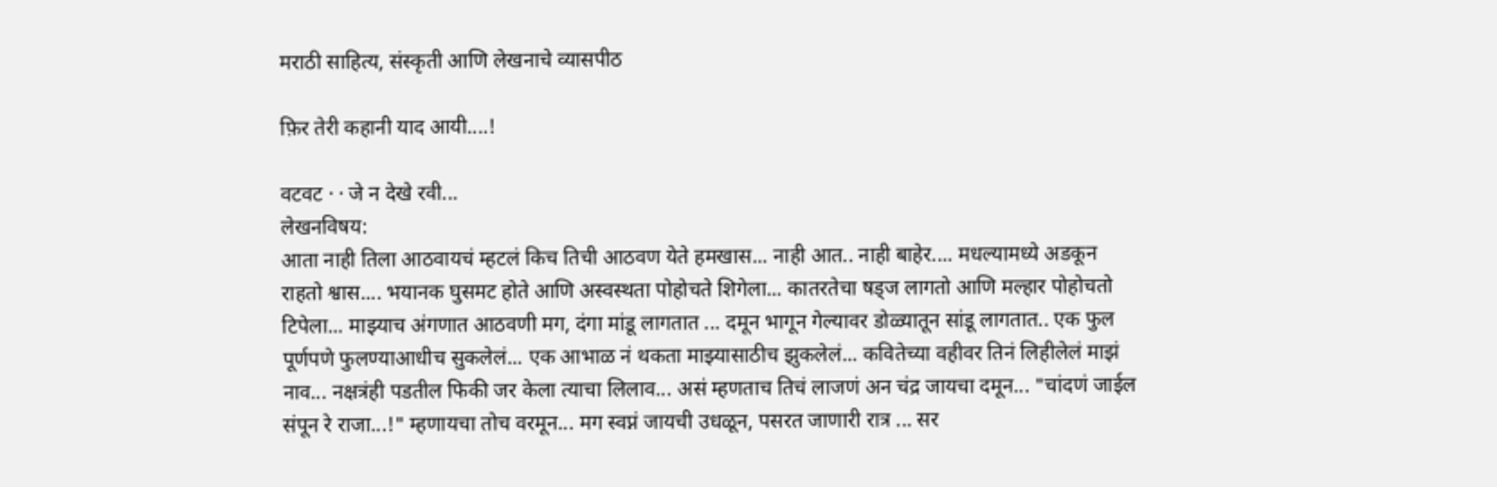मराठी साहित्य, संस्कृती आणि लेखनाचे व्यासपीठ

फ़िर तेरी कहानी याद आयी....!

वटवट · · जे न देखे रवी...
लेखनविषय:
आता नाही तिला आठवायचं म्हटलं किच तिची आठवण येते हमखास... नाही आत.. नाही बाहेर.... मधल्यामध्ये अडकून राहतो श्वास.... भयानक घुसमट होते आणि अस्वस्थता पोहोचते शिगेला... कातरतेचा षड्ज लागतो आणि मल्हार पोहोचतो टिपेला... माझ्याच अंगणात आठवणी मग, दंगा मांडू लागतात ... दमून भागून गेल्यावर डोळ्यातून सांडू लागतात.. एक फुल पूर्णपणे फुलण्याआधीच सुकलेलं... एक आभाळ नं थकता माझ्यासाठीच झुकलेलं... कवितेच्या वहीवर तिनं लिहीलेलं माझं नाव... नक्षत्रंही पडतील फिकी जर केला त्याचा लिलाव... असं म्हणताच तिचं लाजणं अन चंद्र जायचा दमून... "चांदणं जाईल संपून रे राजा...!" म्हणायचा तोच वरमून... मग स्वप्नं जायची उधळून, पसरत जाणारी रात्र ... सर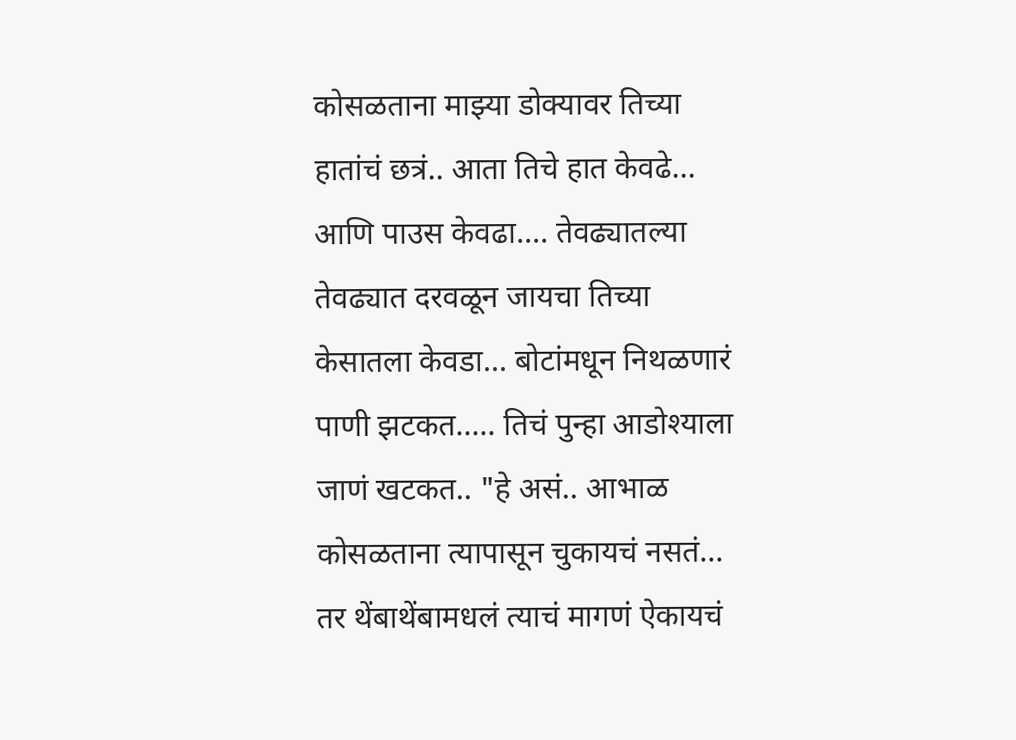कोसळताना माझ्या डोक्यावर तिच्या हातांचं छत्रं.. आता तिचे हात केवढे... आणि पाउस केवढा.... तेवढ्यातल्या तेवढ्यात दरवळून जायचा तिच्या केसातला केवडा... बोटांमधून निथळणारं पाणी झटकत..... तिचं पुन्हा आडोश्याला जाणं खटकत.. "हे असं.. आभाळ कोसळताना त्यापासून चुकायचं नसतं... तर थेंबाथेंबामधलं त्याचं मागणं ऐकायचं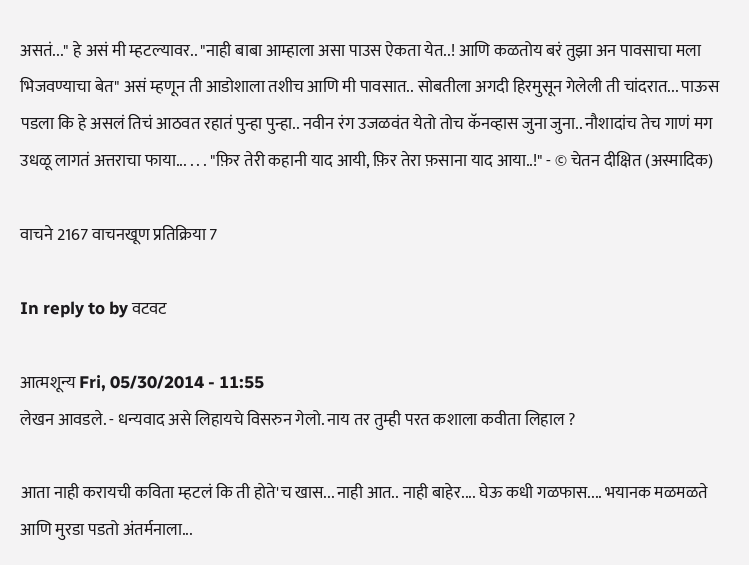असतं..." हे असं मी म्हटल्यावर.. "नाही बाबा आम्हाला असा पाउस ऐकता येत..! आणि कळतोय बरं तुझा अन पावसाचा मला भिजवण्याचा बेत" असं म्हणून ती आडोशाला तशीच आणि मी पावसात.. सोबतीला अगदी हिरमुसून गेलेली ती चांदरात... पाऊस पडला कि हे असलं तिचं आठवत रहातं पुन्हा पुन्हा.. नवीन रंग उजळवंत येतो तोच कॅनव्हास जुना जुना.. नौशादांच तेच गाणं मग उधळू लागतं अत्तराचा फाया... . . . "फ़िर तेरी कहानी याद आयी, फ़िर तेरा फ़साना याद आया..!" - © चेतन दीक्षित (अस्मादिक)

वाचने 2167 वाचनखूण प्रतिक्रिया 7

In reply to by वटवट

आत्मशून्य Fri, 05/30/2014 - 11:55
लेखन आवडले. - धन्यवाद असे लिहायचे विसरुन गेलो. नाय तर तुम्ही परत कशाला कवीता लिहाल ?

आता नाही करायची कविता म्हटलं कि ती होते'च खास... नाही आत.. नाही बाहेर.... घेऊ कधी गळफास.... भयानक मळमळते आणि मुरडा पडतो अंतर्मनाला...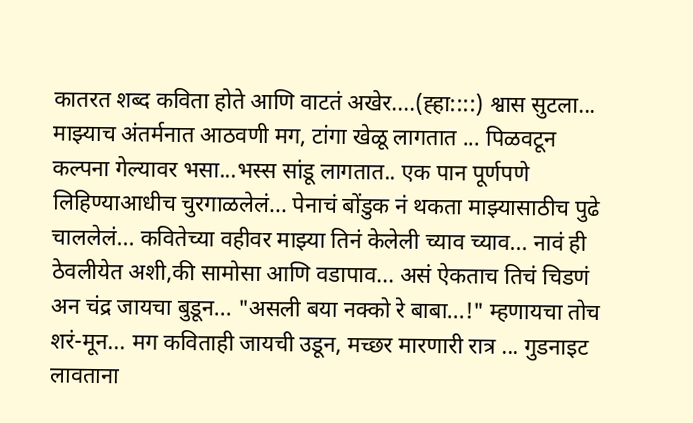कातरत शब्द कविता होते आणि वाटतं अखेर....(ह्हा::::) श्वास सुटला... माझ्याच अंतर्मनात आठवणी मग, टांगा खेळू लागतात ... पिळवटून कल्पना गेल्यावर भसा...भस्स सांडू लागतात.. एक पान पूर्णपणे लिहिण्याआधीच चुरगाळलेलं... पेनाचं बोंडुक नं थकता माझ्यासाठीच पुढे चाललेलं... कवितेच्या वहीवर माझ्या तिनं केलेली च्याव च्याव... नावं ही ठेवलीयेत अशी,की सामोसा आणि वडापाव... असं ऐकताच तिचं चिडणं अन चंद्र जायचा बुडून... "असली बया नक्को रे बाबा...!" म्हणायचा तोच शरं-मून... मग कविताही जायची उडून, मच्छर मारणारी रात्र ... गुडनाइट लावताना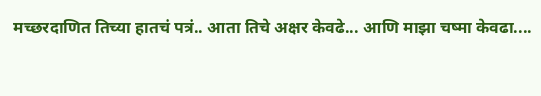मच्छरदाणित तिच्या हातचं पत्रं.. आता तिचे अक्षर केवढे... आणि माझा चष्मा केवढा....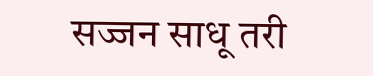सज्जन साधू तरी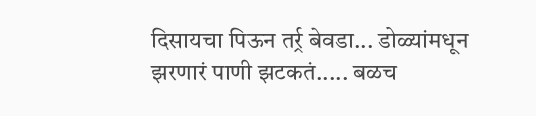दिसायचा पिऊन तर्र्र बेवडा... डोळ्यांमधून झरणारं पाणी झटकतं..... बळच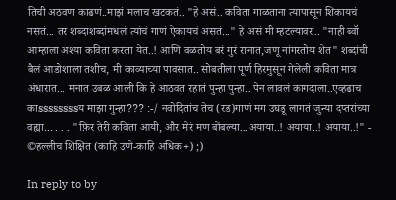तिची अठवण काढणं..माझं मलाच खटकतं.. "हे असं.. कविता गाळताना त्यापासून शिकायचं नसतं... तर शब्दाशब्दांमधलं त्यांचं गाणं ऐकायचं असतं..." हे असं मी म्हटल्यावर.. "नाही ब्वॉ आम्हाला अश्या कविता करता येत..! आणि वळतोय बरं गुरं रानात,जणू नांगरतोय शेत" शब्दांची बैलं आडोशाला तशीच, मी काव्याच्या पावसात.. सोबतीला पूर्ण हिरमुसून गेलेली कविता मात्र अंधारात... मनात उबळ आली कि हे आठवत रहातं पुन्हा पुन्हा.. पेन लावलं कागदाला..एव्हढाच काssssssssय माझा गुन्हा??? :-/ नवोदितांच तेच (रड)गाणं मग उघडू लागतं जुन्या दप्तरांच्या वह्या... . . . "फ़िर तेरी कविता आयी, और मेरं मण बोंबल्या...अयाया..! अयाया..! अयाया..!" - ©हल्लीच शिक्षित (काहि उणे-काहि अधिक+) ;)

In reply to by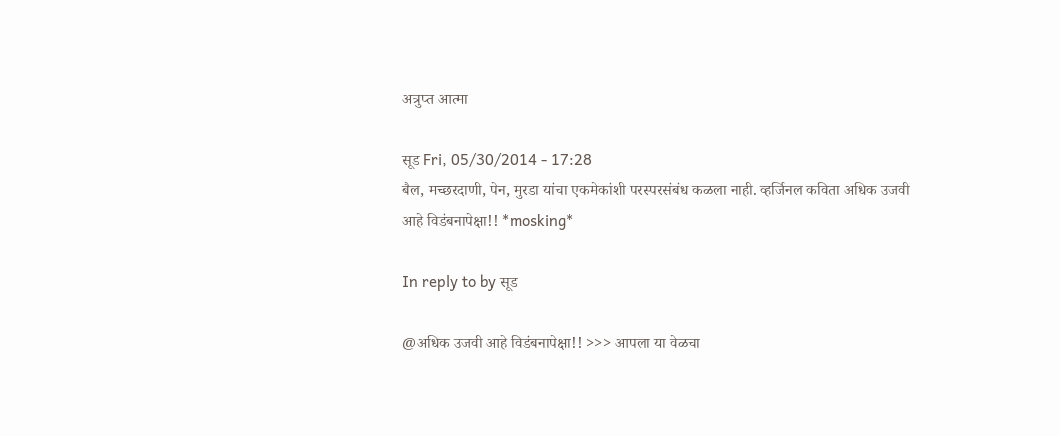अत्रुप्त आत्मा

सूड Fri, 05/30/2014 - 17:28
बैल, मच्छरदाणी, पेन, मुरडा यांचा एकमेकांशी परस्परसंबंध कळला नाही. व्हर्जिनल कविता अधिक उजवी आहे विडंबनापेक्षा!! *mosking*

In reply to by सूड

@अधिक उजवी आहे विडंबनापेक्षा!! >>> आपला या वेळचा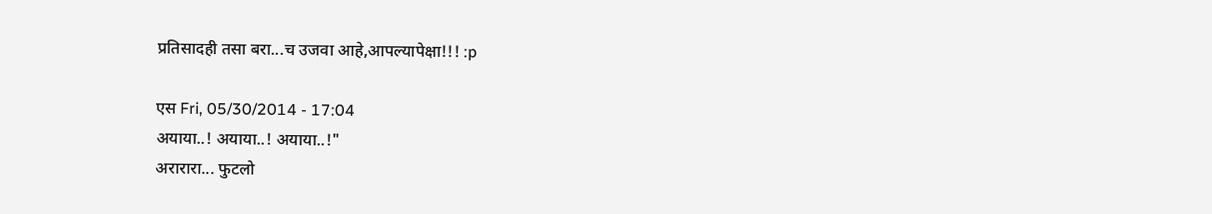प्रतिसादही तसा बरा...च उजवा आहे,आपल्यापेक्षा!!! :p

एस Fri, 05/30/2014 - 17:04
अयाया..! अयाया..! अयाया..!"
अरारारा... फुटलो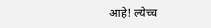आहे! ल्येच्च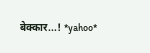बेक्कार...! *yahoo*